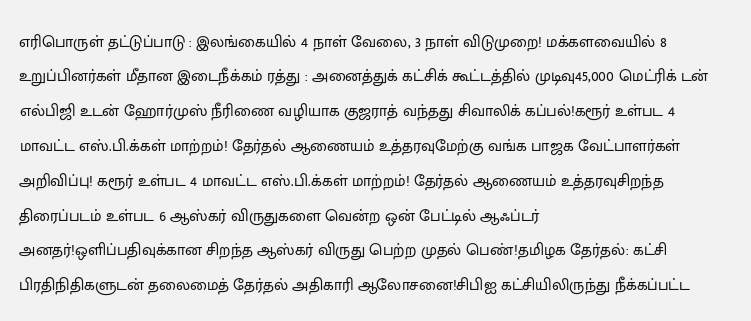எரிபொருள் தட்டுப்பாடு : இலங்கையில் 4 நாள் வேலை, 3 நாள் விடுமுறை! மக்களவையில் 8 உறுப்பினர்கள் மீதான இடைநீக்கம் ரத்து : அனைத்துக் கட்சிக் கூட்டத்தில் முடிவு45,000 மெட்ரிக் டன் எல்பிஜி உடன் ஹோர்முஸ் நீரிணை வழியாக குஜராத் வந்தது சிவாலிக் கப்பல்!கரூர் உள்பட 4 மாவட்ட எஸ்.பி.க்கள் மாற்றம்! தேர்தல் ஆணையம் உத்தரவுமேற்கு வங்க பாஜக வேட்பாளர்கள் அறிவிப்பு! கரூர் உள்பட 4 மாவட்ட எஸ்.பி.க்கள் மாற்றம்! தேர்தல் ஆணையம் உத்தரவுசிறந்த திரைப்படம் உள்பட 6 ஆஸ்கர் விருதுகளை வென்ற ஒன் பேட்டில் ஆஃப்டர் அனதர்!ஒளிப்பதிவுக்கான சிறந்த ஆஸ்கர் விருது பெற்ற முதல் பெண்!தமிழக தேர்தல்: கட்சி பிரதிநிதிகளுடன் தலைமைத் தேர்தல் அதிகாரி ஆலோசனை!சிபிஐ கட்சியிலிருந்து நீக்கப்பட்ட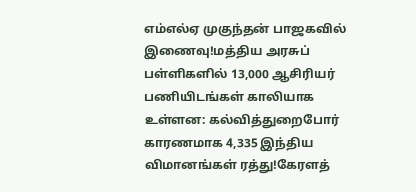எம்எல்ஏ முகுந்தன் பாஜகவில் இணைவு!மத்திய அரசுப் பள்ளிகளில் 13,000 ஆசிரியர் பணியிடங்கள் காலியாக உள்ளன: கல்வித்துறைபோர் காரணமாக 4,335 இந்திய விமானங்கள் ரத்து!கேரளத்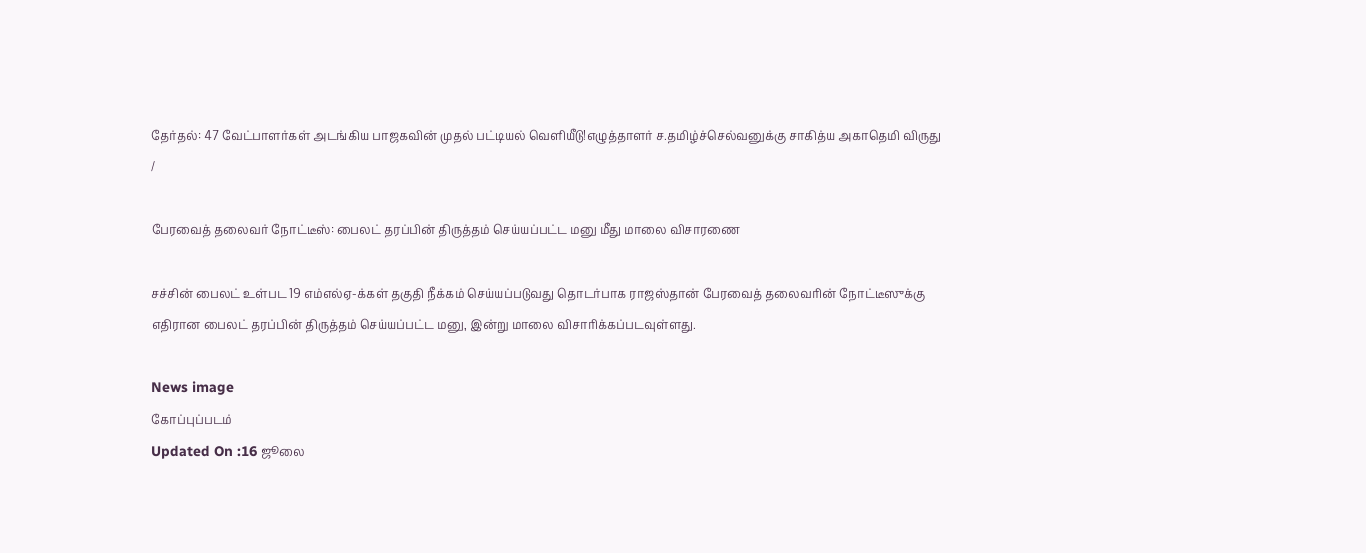தேர்தல்: 47 வேட்பாளர்கள் அடங்கிய பாஜகவின் முதல் பட்டியல் வெளியீடு!எழுத்தாளர் ச.தமிழ்ச்செல்வனுக்கு சாகித்ய அகாதெமி விருது
/

பேரவைத் தலைவர் நோட்டீஸ்: பைலட் தரப்பின் திருத்தம் செய்யப்பட்ட மனு மீது மாலை விசாரணை

சச்சின் பைலட் உள்பட 19 எம்எல்ஏ-க்கள் தகுதி நீக்கம் செய்யப்படுவது தொடர்பாக ராஜஸ்தான் பேரவைத் தலைவரின் நோட்டீஸுக்கு எதிரான பைலட் தரப்பின் திருத்தம் செய்யப்பட்ட மனு, இன்று மாலை விசாரிக்கப்படவுள்ளது.

News image
கோப்புப்படம்
Updated On :16 ஜூலை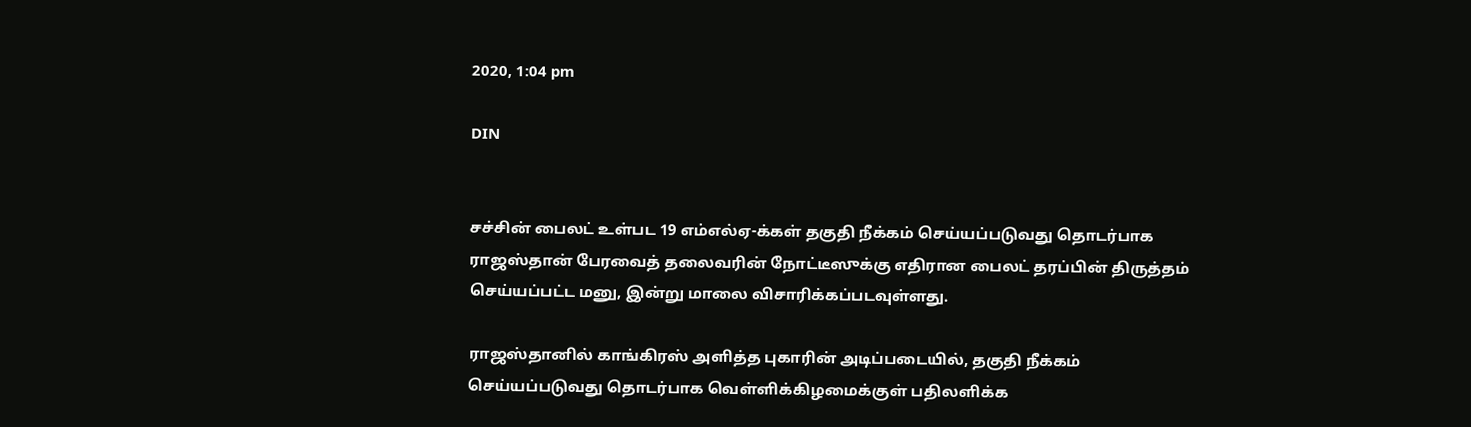2020, 1:04 pm

DIN


சச்சின் பைலட் உள்பட 19 எம்எல்ஏ-க்கள் தகுதி நீக்கம் செய்யப்படுவது தொடர்பாக ராஜஸ்தான் பேரவைத் தலைவரின் நோட்டீஸுக்கு எதிரான பைலட் தரப்பின் திருத்தம் செய்யப்பட்ட மனு, இன்று மாலை விசாரிக்கப்படவுள்ளது.

ராஜஸ்தானில் காங்கிரஸ் அளித்த புகாரின் அடிப்படையில், தகுதி நீக்கம் செய்யப்படுவது தொடர்பாக வெள்ளிக்கிழமைக்குள் பதிலளிக்க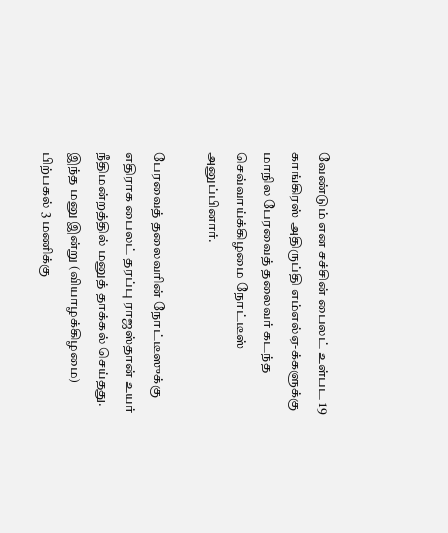வேண்டும் என சச்சின் பைலட் உள்பட 19 காங்கிரஸ் அதிருப்தி எம்எல்ஏ-க்களுக்கு மாநில பேரவைத் தலைவர் கடந்த செவ்வாய்க்கிழமை நோட்டீஸ் அனுப்பினார்.

பேரவைத் தலைவரின் நோட்டீஸுக்கு எதிராக பைலட் தரப்பு ராஜஸ்தான் உயர் நீதிமன்றத்தில் மனுத் தாக்கல் செய்தது. இந்த மனு இன்று (வியாழக்கிழமை) பிற்பகல் 3 மணிக்கு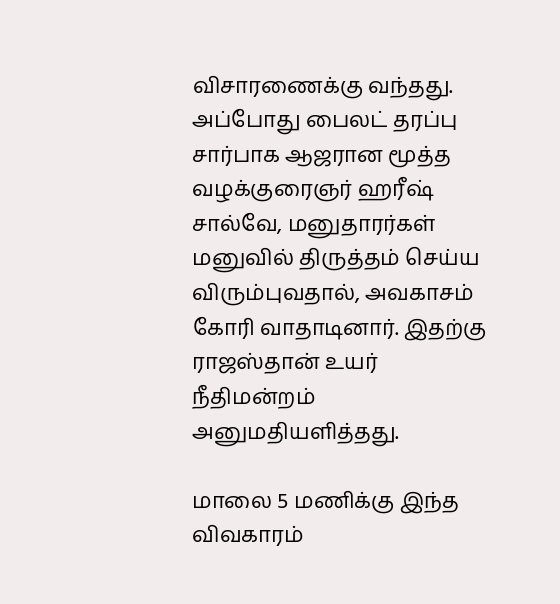விசாரணைக்கு வந்தது. அப்போது பைலட் தரப்பு சார்பாக ஆஜரான மூத்த வழக்குரைஞர் ஹரீஷ் சால்வே, மனுதாரர்கள் மனுவில் திருத்தம் செய்ய விரும்புவதால், அவகாசம் கோரி வாதாடினார். இதற்கு ராஜஸ்தான் உயர் நீதிமன்றம் அனுமதியளித்தது.

மாலை 5 மணிக்கு இந்த விவகாரம்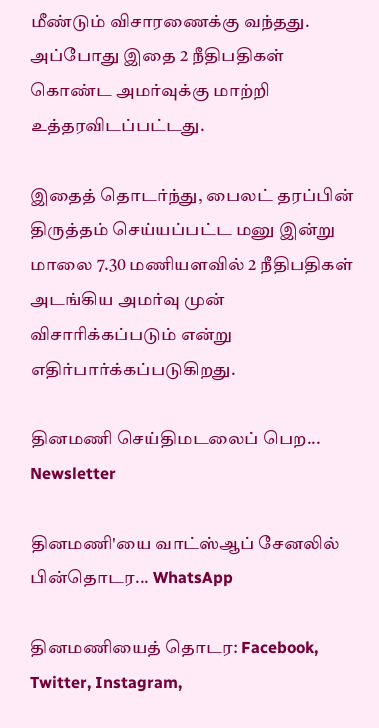மீண்டும் விசாரணைக்கு வந்தது. அப்போது இதை 2 நீதிபதிகள் கொண்ட அமர்வுக்கு மாற்றி உத்தரவிடப்பட்டது.

இதைத் தொடர்ந்து, பைலட் தரப்பின் திருத்தம் செய்யப்பட்ட மனு இன்று மாலை 7.30 மணியளவில் 2 நீதிபதிகள் அடங்கிய அமர்வு முன் விசாரிக்கப்படும் என்று எதிர்பார்க்கப்படுகிறது.

தினமணி செய்திமடலைப் பெற... Newsletter

தினமணி'யை வாட்ஸ்ஆப் சேனலில் பின்தொடர... WhatsApp

தினமணியைத் தொடர: Facebook, Twitter, Instagram,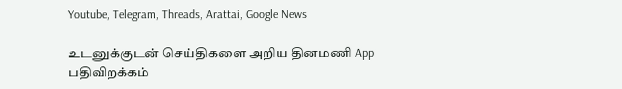Youtube, Telegram, Threads, Arattai, Google News

உடனுக்குடன் செய்திகளை அறிய தினமணி App பதிவிறக்கம்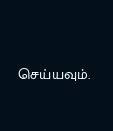செய்யவும்.